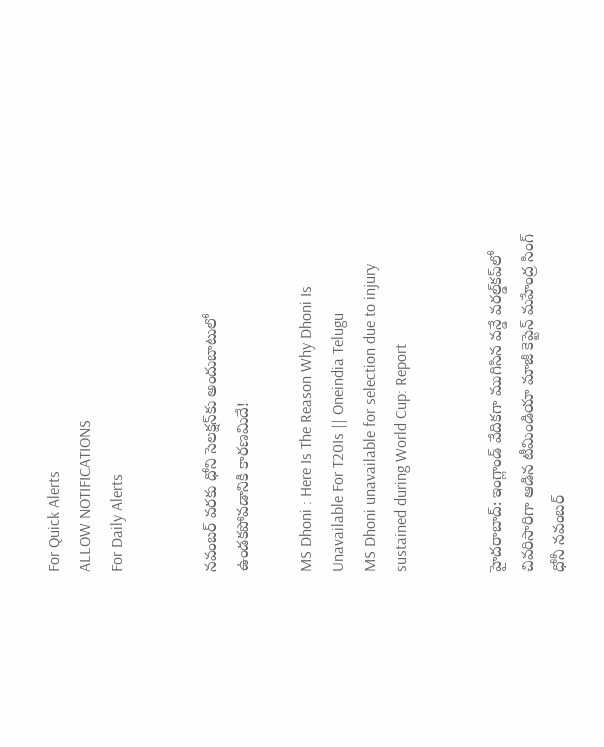For Quick Alerts
ALLOW NOTIFICATIONS
For Daily Alerts


నవంబర్ వరకు ధోని సెలక్షన్‌కు అందుబాటులో ఉండకపోవడానికి కారణమిదే!

MS Dhoni : Here Is The Reason Why Dhoni Is Unavailable For T20Is || Oneindia Telugu
MS Dhoni unavailable for selection due to injury sustained during World Cup: Report


హైదరాబాద్: ఇంగ్లాండ్ వేదికగా ముగిసిన వన్డే వరల్డ్‌కప్‌లో చివరిసారిగా ఆడిన టీమిండియా మాజీ కెప్టెన్ మహేంద్ర సింగ్ ధోనీ నవంబర్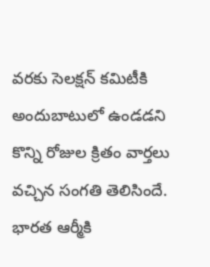వరకు సెలక్షన్ కమిటీకి అందుబాటులో ఉండడని కొన్ని రోజుల క్రితం వార్తలు వచ్చిన సంగతి తెలిసిందే. భారత ఆర్మీకి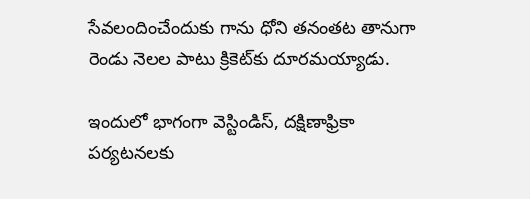సేవలందించేందుకు గాను ధోని తనంతట తానుగా రెండు నెలల పాటు క్రికెట్‌కు దూరమయ్యాడు.

ఇందులో భాగంగా వెస్టిండిస్, దక్షిణాఫ్రికా పర్యటనలకు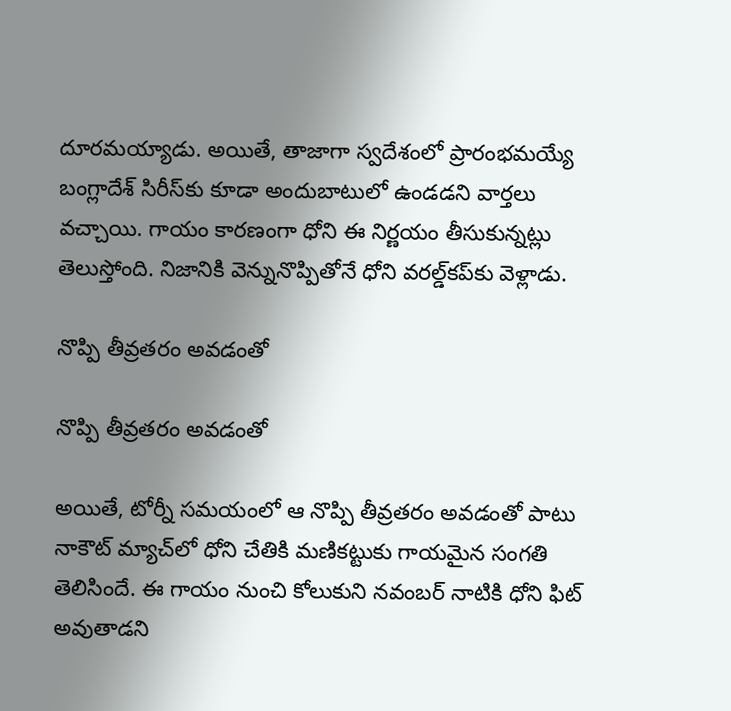దూరమయ్యాడు. అయితే, తాజాగా స్వదేశంలో ప్రారంభమయ్యే బంగ్లాదేశ్‌ సిరీస్‌కు కూడా అందుబాటులో ఉండడని వార్తలు వచ్చాయి. గాయం కారణంగా ధోని ఈ నిర్ణయం తీసుకున్నట్లు తెలుస్తోంది. నిజానికి వెన్నునొప్పితోనే ధోని వరల్డ్‌కప్‌కు వెళ్లాడు.

నొప్పి తీవ్రతరం అవడంతో

నొప్పి తీవ్రతరం అవడంతో

అయితే, టోర్నీ సమయంలో ఆ నొప్పి తీవ్రతరం అవడంతో పాటు నాకౌట్ మ్యాచ్‌లో ధోని చేతికి మణికట్టుకు గాయమైన సంగతి తెలిసిందే. ఈ గాయం నుంచి కోలుకుని నవంబర్ నాటికి ధోని ఫిట్ అవుతాడని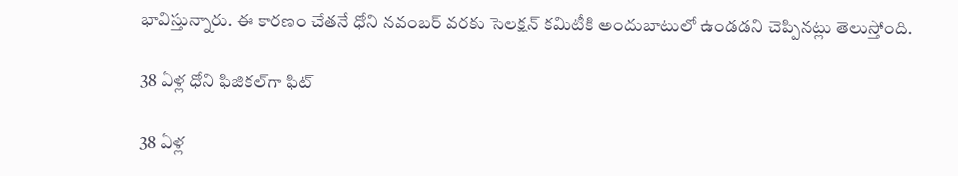భావిస్తున్నారు. ఈ కారణం చేతనే ధోని నవంబర్ వరకు సెలక్షన్ కమిటీకి అందుబాటులో ఉండడని చెప్పినట్లు తెలుస్తోంది.

38 ఏళ్ల ధోని ఫిజికల్‌గా ఫిట్‌

38 ఏళ్ల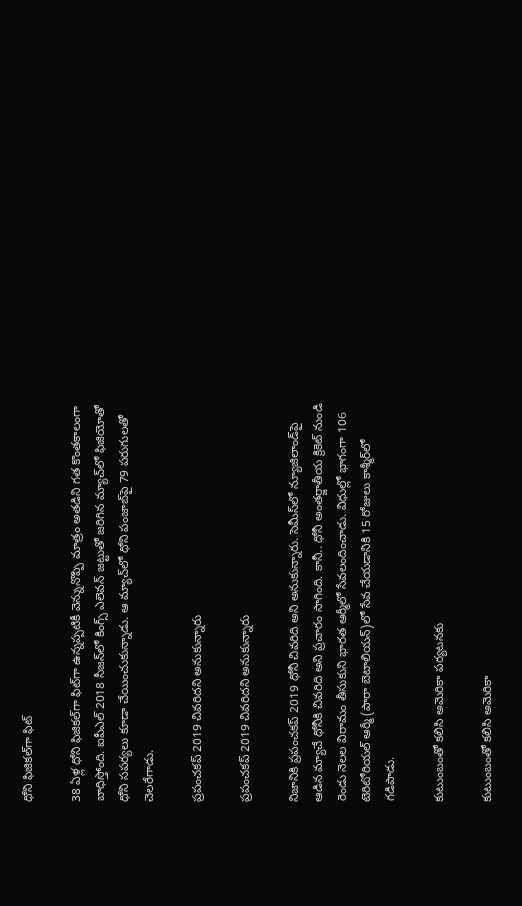ధోని ఫిజికల్‌గా ఫిట్‌

38 ఏళ్ల ధోని ఫిజికల్‌గా ఫిట్‌గా ఉన్నప్పటికీ వెన్నునొప్పి మాత్రం అతడిని గత కొంతకాలంగా బాధిస్తోంది. ఐపీఎల్ 2018 సీజన్‌లో కింగ్స్ ఎలెవన్ జట్టుతో జరిగిన మ్యాచ్‌లో ఫిజియోతో ధోని సపర్యలు కూడా చేయించుకున్నాడు. ఆ మ్యాచ్‌లో ధోని పంజాబ్‌పై 79 పరుగులతో చెలరేగాడు.

ప్రపంచకప్ 2019 చివరిదని అనుకున్నారు

ప్రపంచకప్ 2019 చివరిదని అనుకున్నారు

నిజానికి ప్రపంచకప్ 2019 ధోనీ చివరిది అని అనుకున్నారు. సెమీస్‌లో న్యూజిలాండ్‌పై ఆడిన మ్యాచే ధోనీకి చివరిది అని ప్రచారం సాగింది. కానీ.. ధోనీ అంతర్జాతీయ క్రికెట్ నుండి రెండు నెలల విరామం తీసుకుని భారత ఆర్మీలో సేవలందించాడు. విధుల్లో భాగంగా 106 టెరిటోరియల్ ఆర్మీ (పారా బెటాలియన్)లో సేవ చేయడానికి 15 రోజులు కాశ్మీర్‌లో గడిపాడు.

కుటుంబంతో కలిసి అమెరికా పర్యటనకు

కుటుంబంతో కలిసి అమెరికా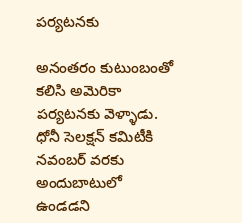పర్యటనకు

అనంతరం కుటుంబంతో కలిసి అమెరికా పర్యటనకు వెళ్ళాడు. ధోనీ సెలక్షన్‌ కమిటీకి నవంబర్‌ వరకు అందుబాటులో ఉండడని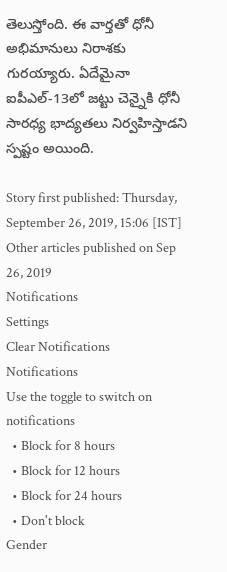తెలుస్తోంది. ఈ వార్తతో ధోనీ అభిమానులు నిరాశకు గురయ్యారు. ఏదేమైనా ఐపీఎల్-13లో జట్టు చెన్నైకి ధోనీ సారధ్య భాద్యతలు నిర్వహిస్తాడని స్పష్టం అయింది.

Story first published: Thursday, September 26, 2019, 15:06 [IST]
Other articles published on Sep 26, 2019
Notifications
Settings
Clear Notifications
Notifications
Use the toggle to switch on notifications
  • Block for 8 hours
  • Block for 12 hours
  • Block for 24 hours
  • Don't block
Gender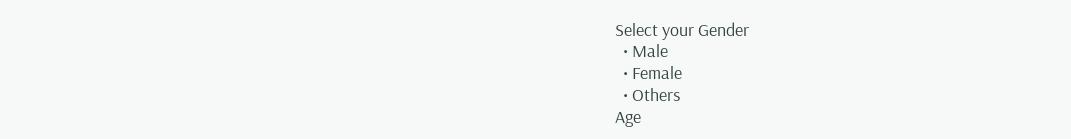Select your Gender
  • Male
  • Female
  • Others
Age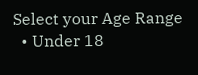Select your Age Range
  • Under 18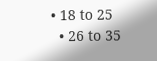• 18 to 25
  • 26 to 35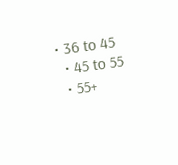• 36 to 45
  • 45 to 55
  • 55+